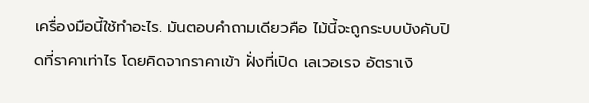เครื่องมือนี้ใช้ทำอะไร. มันตอบคำถามเดียวคือ ไม้นี้จะถูกระบบบังคับปิดที่ราคาเท่าไร โดยคิดจากราคาเข้า ฝั่งที่เปิด เลเวอเรจ อัตราเงิ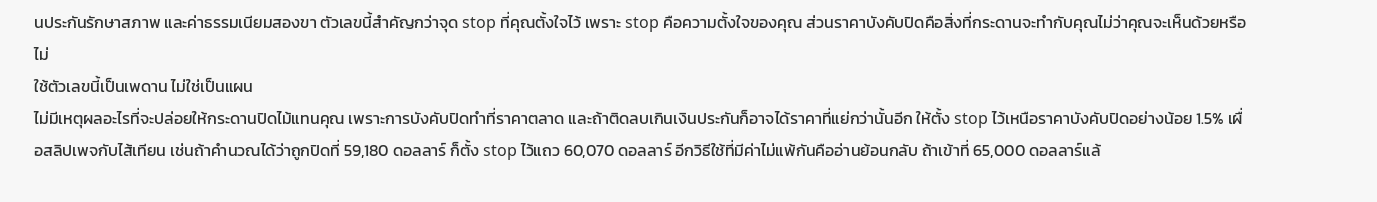นประกันรักษาสภาพ และค่าธรรมเนียมสองขา ตัวเลขนี้สำคัญกว่าจุด stop ที่คุณตั้งใจไว้ เพราะ stop คือความตั้งใจของคุณ ส่วนราคาบังคับปิดคือสิ่งที่กระดานจะทำกับคุณไม่ว่าคุณจะเห็นด้วยหรือไม่
ใช้ตัวเลขนี้เป็นเพดาน ไม่ใช่เป็นแผน
ไม่มีเหตุผลอะไรที่จะปล่อยให้กระดานปิดไม้แทนคุณ เพราะการบังคับปิดทำที่ราคาตลาด และถ้าติดลบเกินเงินประกันก็อาจได้ราคาที่แย่กว่านั้นอีก ให้ตั้ง stop ไว้เหนือราคาบังคับปิดอย่างน้อย 1.5% เผื่อสลิปเพจกับไส้เทียน เช่นถ้าคำนวณได้ว่าถูกปิดที่ 59,180 ดอลลาร์ ก็ตั้ง stop ไว้แถว 60,070 ดอลลาร์ อีกวิธีใช้ที่มีค่าไม่แพ้กันคืออ่านย้อนกลับ ถ้าเข้าที่ 65,000 ดอลลาร์แล้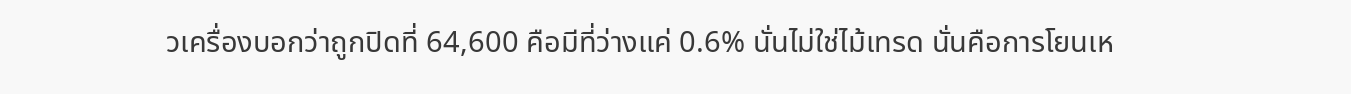วเครื่องบอกว่าถูกปิดที่ 64,600 คือมีที่ว่างแค่ 0.6% นั่นไม่ใช่ไม้เทรด นั่นคือการโยนเห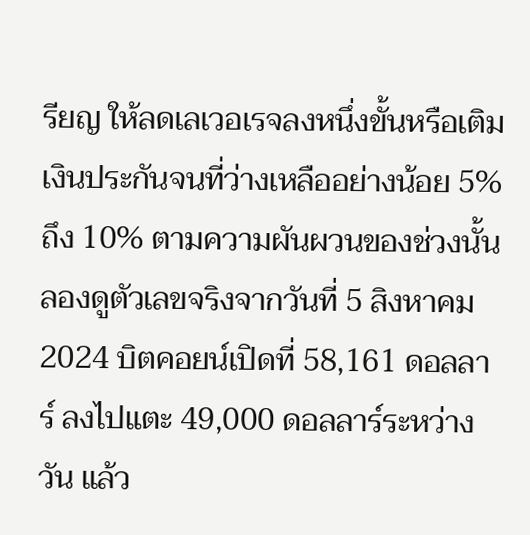รียญ ให้ลดเลเวอเรจลงหนึ่งขั้นหรือเติมเงินประกันจนที่ว่างเหลืออย่างน้อย 5% ถึง 10% ตามความผันผวนของช่วงนั้น
ลองดูตัวเลขจริงจากวันที่ 5 สิงหาคม 2024 บิตคอยน์เปิดที่ 58,161 ดอลลาร์ ลงไปแตะ 49,000 ดอลลาร์ระหว่างวัน แล้ว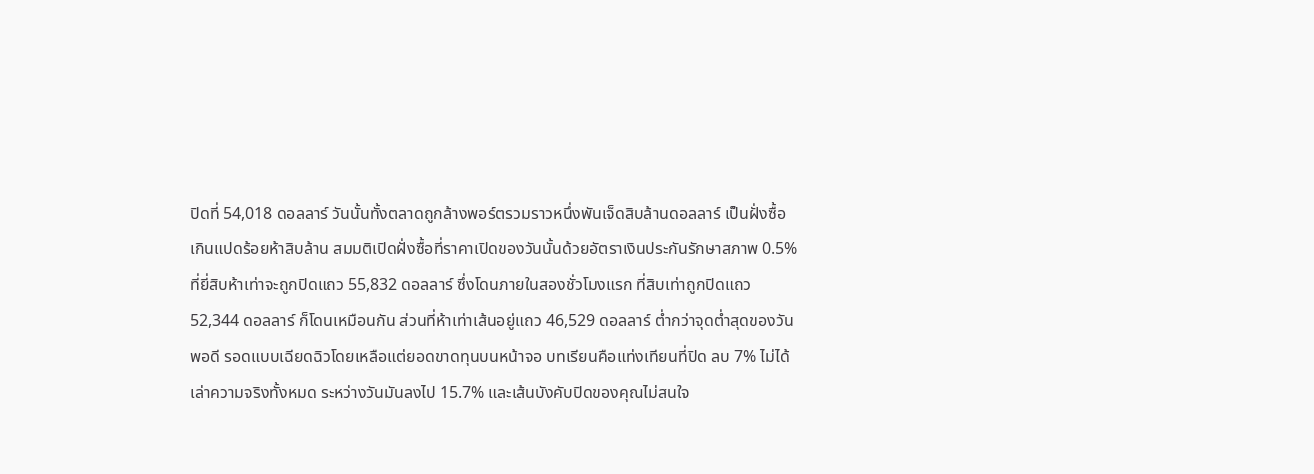ปิดที่ 54,018 ดอลลาร์ วันนั้นทั้งตลาดถูกล้างพอร์ตรวมราวหนึ่งพันเจ็ดสิบล้านดอลลาร์ เป็นฝั่งซื้อเกินแปดร้อยห้าสิบล้าน สมมติเปิดฝั่งซื้อที่ราคาเปิดของวันนั้นด้วยอัตราเงินประกันรักษาสภาพ 0.5% ที่ยี่สิบห้าเท่าจะถูกปิดแถว 55,832 ดอลลาร์ ซึ่งโดนภายในสองชั่วโมงแรก ที่สิบเท่าถูกปิดแถว 52,344 ดอลลาร์ ก็โดนเหมือนกัน ส่วนที่ห้าเท่าเส้นอยู่แถว 46,529 ดอลลาร์ ต่ำกว่าจุดต่ำสุดของวันพอดี รอดแบบเฉียดฉิวโดยเหลือแต่ยอดขาดทุนบนหน้าจอ บทเรียนคือแท่งเทียนที่ปิด ลบ 7% ไม่ได้เล่าความจริงทั้งหมด ระหว่างวันมันลงไป 15.7% และเส้นบังคับปิดของคุณไม่สนใจ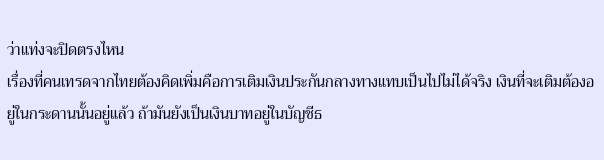ว่าแท่งจะปิดตรงไหน
เรื่องที่คนเทรดจากไทยต้องคิดเพิ่มคือการเติมเงินประกันกลางทางแทบเป็นไปไม่ได้จริง เงินที่จะเติมต้องอยู่ในกระดานนั้นอยู่แล้ว ถ้ามันยังเป็นเงินบาทอยู่ในบัญชีธ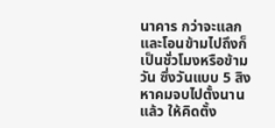นาคาร กว่าจะแลกและโอนข้ามไปถึงก็เป็นชั่วโมงหรือข้ามวัน ซึ่งวันแบบ 5 สิงหาคมจบไปตั้งนานแล้ว ให้คิดตั้ง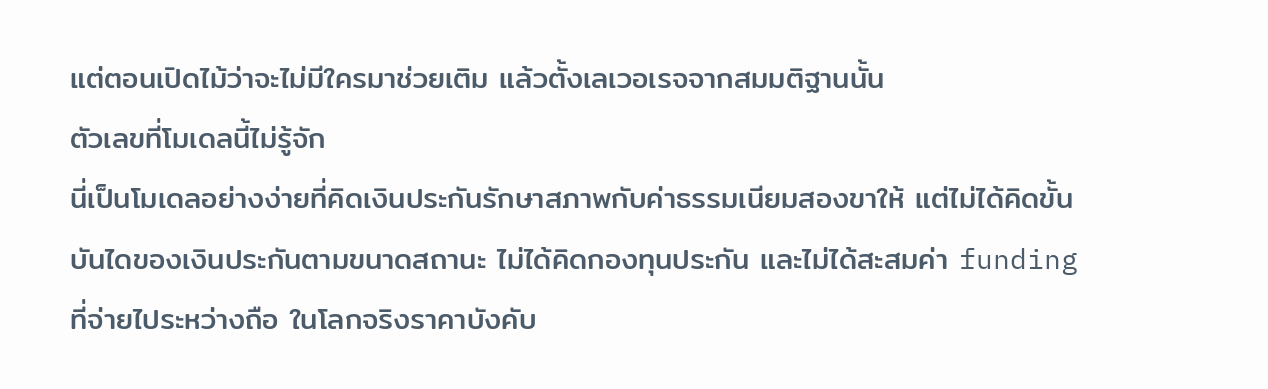แต่ตอนเปิดไม้ว่าจะไม่มีใครมาช่วยเติม แล้วตั้งเลเวอเรจจากสมมติฐานนั้น
ตัวเลขที่โมเดลนี้ไม่รู้จัก
นี่เป็นโมเดลอย่างง่ายที่คิดเงินประกันรักษาสภาพกับค่าธรรมเนียมสองขาให้ แต่ไม่ได้คิดขั้นบันไดของเงินประกันตามขนาดสถานะ ไม่ได้คิดกองทุนประกัน และไม่ได้สะสมค่า funding ที่จ่ายไประหว่างถือ ในโลกจริงราคาบังคับ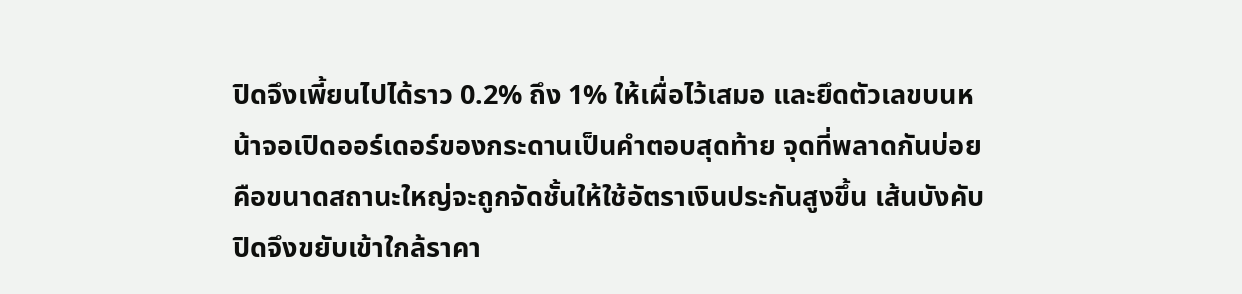ปิดจึงเพี้ยนไปได้ราว 0.2% ถึง 1% ให้เผื่อไว้เสมอ และยึดตัวเลขบนหน้าจอเปิดออร์เดอร์ของกระดานเป็นคำตอบสุดท้าย จุดที่พลาดกันบ่อยคือขนาดสถานะใหญ่จะถูกจัดชั้นให้ใช้อัตราเงินประกันสูงขึ้น เส้นบังคับปิดจึงขยับเข้าใกล้ราคา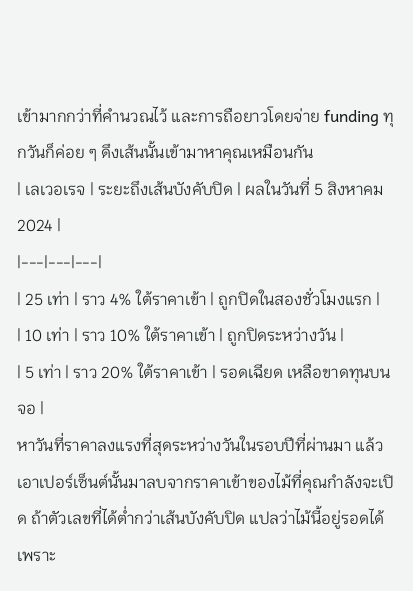เข้ามากกว่าที่คำนวณไว้ และการถือยาวโดยจ่าย funding ทุกวันก็ค่อย ๆ ดึงเส้นนั้นเข้ามาหาคุณเหมือนกัน
| เลเวอเรจ | ระยะถึงเส้นบังคับปิด | ผลในวันที่ 5 สิงหาคม 2024 |
|---|---|---|
| 25 เท่า | ราว 4% ใต้ราคาเข้า | ถูกปิดในสองชั่วโมงแรก |
| 10 เท่า | ราว 10% ใต้ราคาเข้า | ถูกปิดระหว่างวัน |
| 5 เท่า | ราว 20% ใต้ราคาเข้า | รอดเฉียด เหลือขาดทุนบนจอ |
หาวันที่ราคาลงแรงที่สุดระหว่างวันในรอบปีที่ผ่านมา แล้วเอาเปอร์เซ็นต์นั้นมาลบจากราคาเข้าของไม้ที่คุณกำลังจะเปิด ถ้าตัวเลขที่ได้ต่ำกว่าเส้นบังคับปิด แปลว่าไม้นี้อยู่รอดได้เพราะ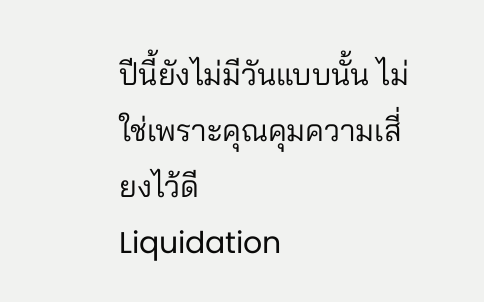ปีนี้ยังไม่มีวันแบบนั้น ไม่ใช่เพราะคุณคุมความเสี่ยงไว้ดี
Liquidation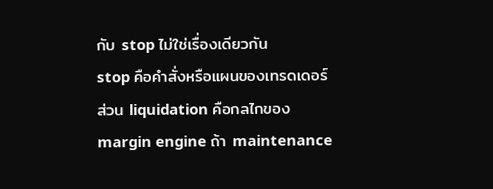กับ stop ไม่ใช่เรื่องเดียวกัน
stop คือคำสั่งหรือแผนของเทรดเดอร์ ส่วน liquidation คือกลไกของ margin engine ถ้า maintenance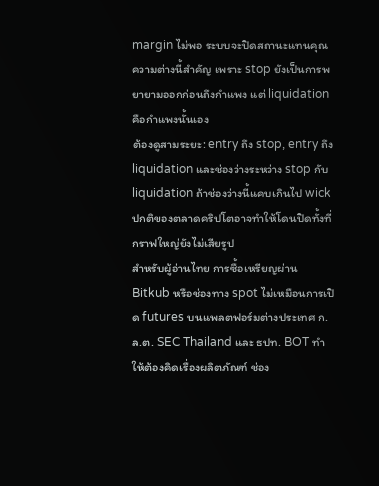margin ไม่พอ ระบบจะปิดสถานะแทนคุณ ความต่างนี้สำคัญ เพราะ stop ยังเป็นการพยายามออกก่อนถึงกำแพง แต่ liquidation คือกำแพงนั้นเอง
ต้องดูสามระยะ: entry ถึง stop, entry ถึง liquidation และช่องว่างระหว่าง stop กับ liquidation ถ้าช่องว่างนี้แคบเกินไป wick ปกติของตลาดคริปโตอาจทำให้โดนปิดทั้งที่กราฟใหญ่ยังไม่เสียรูป
สำหรับผู้อ่านไทย การซื้อเหรียญผ่าน Bitkub หรือช่องทาง spot ไม่เหมือนการเปิด futures บนแพลตฟอร์มต่างประเทศ ก.ล.ต. SEC Thailand และ ธปท. BOT ทำให้ต้องคิดเรื่องผลิตภัณฑ์ ช่อง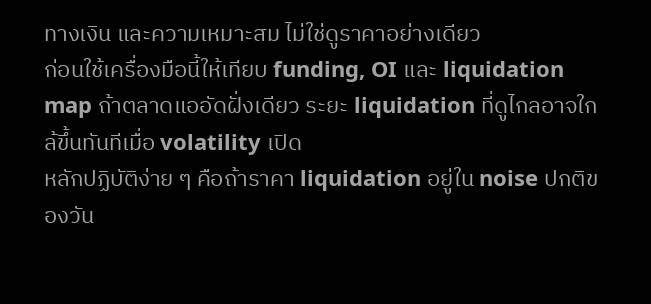ทางเงิน และความเหมาะสม ไม่ใช่ดูราคาอย่างเดียว
ก่อนใช้เครื่องมือนี้ให้เทียบ funding, OI และ liquidation map ถ้าตลาดแออัดฝั่งเดียว ระยะ liquidation ที่ดูไกลอาจใกล้ขึ้นทันทีเมื่อ volatility เปิด
หลักปฏิบัติง่าย ๆ คือถ้าราคา liquidation อยู่ใน noise ปกติของวัน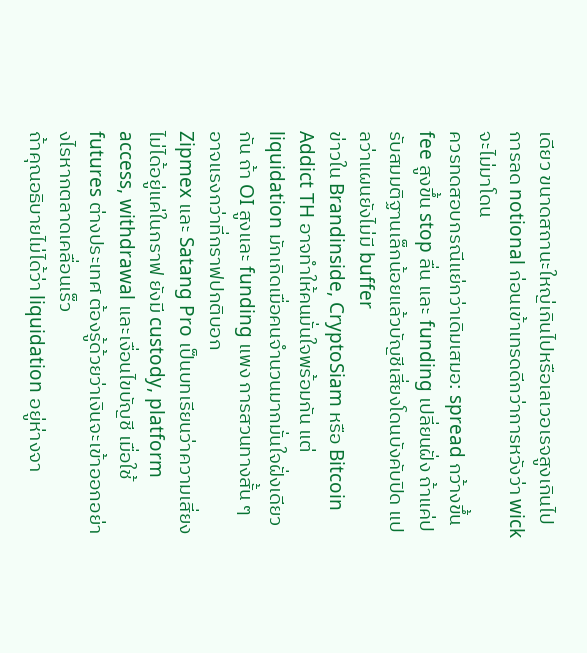เดียว ขนาดสถานะใหญ่เกินไปหรือเลเวอเรจสูงเกินไป การลด notional ก่อนเข้าเทรดดีกว่าการหวังว่า wick จะไม่มาโดน
ควรทดสอบกรณีแย่กว่าเดิมเสมอ: spread กว้างขึ้น fee สูงขึ้น stop ลื่น และ funding เปลี่ยนฝั่ง ถ้าแค่ปรับสมมติฐานเล็กน้อยแล้วบัญชีเสี่ยงโดนบังคับปิด แปลว่าแผนยังไม่มี buffer
ข่าวใน Brandinside, CryptoSiam หรือ Bitcoin Addict TH อาจทำให้คนมั่นใจพร้อมกัน แต่ liquidation มักเกิดเมื่อคนจำนวนมากมั่นใจฝั่งเดียวกัน ถ้า OI สูงและ funding แพง การสวนทางสั้น ๆ อาจแรงกว่าที่กราฟปกติบอก
Zipmex และ Satang Pro เป็นบทเรียนว่าความเสี่ยงไม่ได้อยู่แค่ในกราฟ ยังมี custody, platform access, withdrawal และเงื่อนไขบัญชี เมื่อใช้ futures ต่างประเทศ ต้องรู้ด้วยว่าเงินจะเข้าออกอย่างไรหากตลาดเคลื่อนเร็ว
ถ้าคุณอธิบายไม่ได้ว่า liquidation อยู่ห่างจา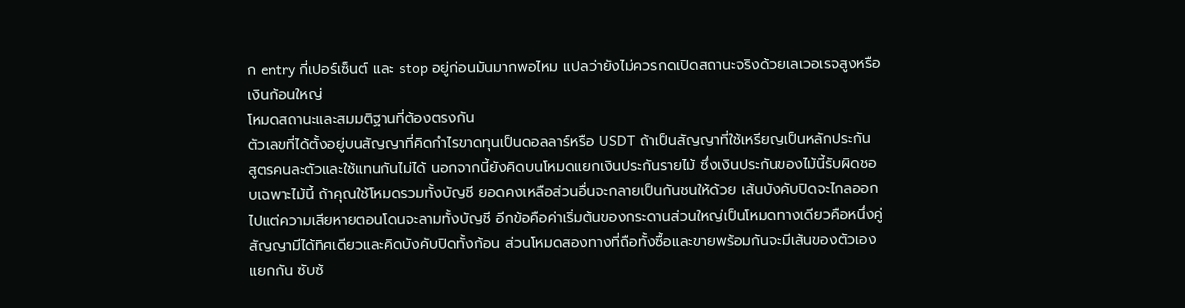ก entry กี่เปอร์เซ็นต์ และ stop อยู่ก่อนมันมากพอไหม แปลว่ายังไม่ควรกดเปิดสถานะจริงด้วยเลเวอเรจสูงหรือเงินก้อนใหญ่
โหมดสถานะและสมมติฐานที่ต้องตรงกัน
ตัวเลขที่ได้ตั้งอยู่บนสัญญาที่คิดกำไรขาดทุนเป็นดอลลาร์หรือ USDT ถ้าเป็นสัญญาที่ใช้เหรียญเป็นหลักประกัน สูตรคนละตัวและใช้แทนกันไม่ได้ นอกจากนี้ยังคิดบนโหมดแยกเงินประกันรายไม้ ซึ่งเงินประกันของไม้นี้รับผิดชอบเฉพาะไม้นี้ ถ้าคุณใช้โหมดรวมทั้งบัญชี ยอดคงเหลือส่วนอื่นจะกลายเป็นกันชนให้ด้วย เส้นบังคับปิดจะไกลออกไปแต่ความเสียหายตอนโดนจะลามทั้งบัญชี อีกข้อคือค่าเริ่มต้นของกระดานส่วนใหญ่เป็นโหมดทางเดียวคือหนึ่งคู่สัญญามีได้ทิศเดียวและคิดบังคับปิดทั้งก้อน ส่วนโหมดสองทางที่ถือทั้งซื้อและขายพร้อมกันจะมีเส้นของตัวเองแยกกัน ซับซ้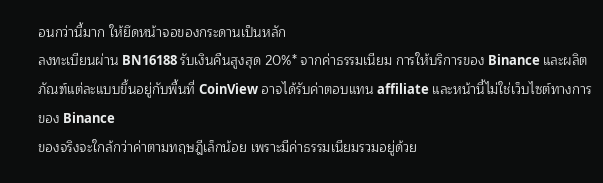อนกว่านี้มาก ให้ยึดหน้าจอของกระดานเป็นหลัก
ลงทะเบียนผ่าน BN16188 รับเงินคืนสูงสุด 20%* จากค่าธรรมเนียม การให้บริการของ Binance และผลิตภัณฑ์แต่ละแบบขึ้นอยู่กับพื้นที่ CoinView อาจได้รับค่าตอบแทน affiliate และหน้านี้ไม่ใช่เว็บไซต์ทางการของ Binance
ของจริงจะใกล้กว่าค่าตามทฤษฎีเล็กน้อย เพราะมีค่าธรรมเนียมรวมอยู่ด้วย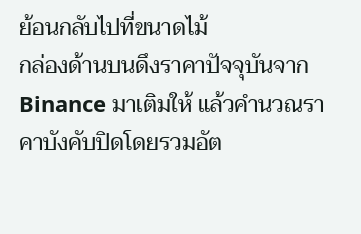ย้อนกลับไปที่ขนาดไม้
กล่องด้านบนดึงราคาปัจจุบันจาก Binance มาเติมให้ แล้วคำนวณราคาบังคับปิดโดยรวมอัต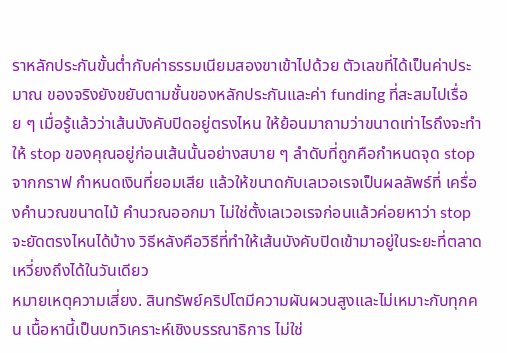ราหลักประกันขั้นต่ำกับค่าธรรมเนียมสองขาเข้าไปด้วย ตัวเลขที่ได้เป็นค่าประมาณ ของจริงยังขยับตามชั้นของหลักประกันและค่า funding ที่สะสมไปเรื่อย ๆ เมื่อรู้แล้วว่าเส้นบังคับปิดอยู่ตรงไหน ให้ย้อนมาถามว่าขนาดเท่าไรถึงจะทำให้ stop ของคุณอยู่ก่อนเส้นนั้นอย่างสบาย ๆ ลำดับที่ถูกคือกำหนดจุด stop จากกราฟ กำหนดเงินที่ยอมเสีย แล้วให้ขนาดกับเลเวอเรจเป็นผลลัพธ์ที่ เครื่องคำนวณขนาดไม้ คำนวณออกมา ไม่ใช่ตั้งเลเวอเรจก่อนแล้วค่อยหาว่า stop จะยัดตรงไหนได้บ้าง วิธีหลังคือวิธีที่ทำให้เส้นบังคับปิดเข้ามาอยู่ในระยะที่ตลาดเหวี่ยงถึงได้ในวันเดียว
หมายเหตุความเสี่ยง. สินทรัพย์คริปโตมีความผันผวนสูงและไม่เหมาะกับทุกคน เนื้อหานี้เป็นบทวิเคราะห์เชิงบรรณาธิการ ไม่ใช่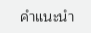คำแนะนำ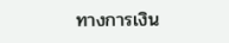ทางการเงิน